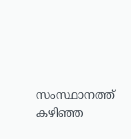സംസ്ഥാനത്ത് കഴിഞ്ഞ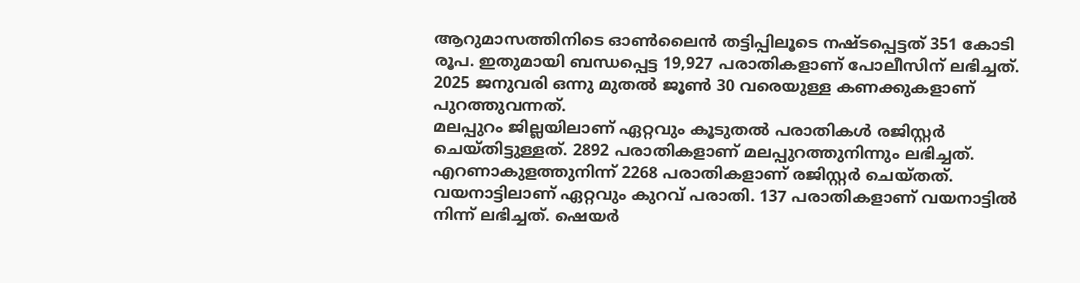ആറുമാസത്തിനിടെ ഓൺലൈൻ തട്ടിപ്പിലൂടെ നഷ്ടപ്പെട്ടത് 351 കോടി രൂപ. ഇതുമായി ബന്ധപ്പെട്ട 19,927 പരാതികളാണ് പോലീസിന് ലഭിച്ചത്. 2025 ജനുവരി ഒന്നു മുതൽ ജൂൺ 30 വരെയുള്ള കണക്കുകളാണ് പുറത്തുവന്നത്.
മലപ്പുറം ജില്ലയിലാണ് ഏറ്റവും കൂടുതൽ പരാതികൾ രജിസ്റ്റർ ചെയ്തിട്ടുള്ളത്. 2892 പരാതികളാണ് മലപ്പുറത്തുനിന്നും ലഭിച്ചത്. എറണാകുളത്തുനിന്ന് 2268 പരാതികളാണ് രജിസ്റ്റർ ചെയ്തത്. വയനാട്ടിലാണ് ഏറ്റവും കുറവ് പരാതി. 137 പരാതികളാണ് വയനാട്ടിൽ നിന്ന് ലഭിച്ചത്. ഷെയർ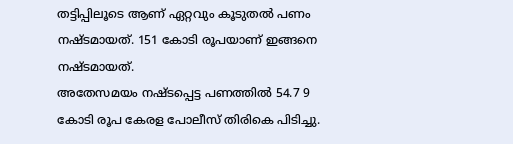തട്ടിപ്പിലൂടെ ആണ് ഏറ്റവും കൂടുതൽ പണം നഷ്ടമായത്. 151 കോടി രൂപയാണ് ഇങ്ങനെ നഷ്ടമായത്.
അതേസമയം നഷ്ടപ്പെട്ട പണത്തിൽ 54.7 9 കോടി രൂപ കേരള പോലീസ് തിരികെ പിടിച്ചു.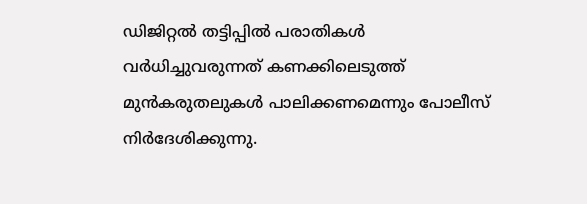ഡിജിറ്റൽ തട്ടിപ്പിൽ പരാതികൾ വർധിച്ചുവരുന്നത് കണക്കിലെടുത്ത് മുൻകരുതലുകൾ പാലിക്കണമെന്നും പോലീസ് നിർദേശിക്കുന്നു.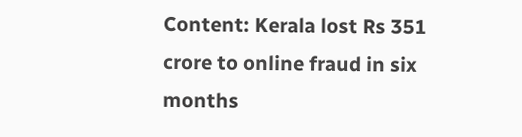Content: Kerala lost Rs 351 crore to online fraud in six months